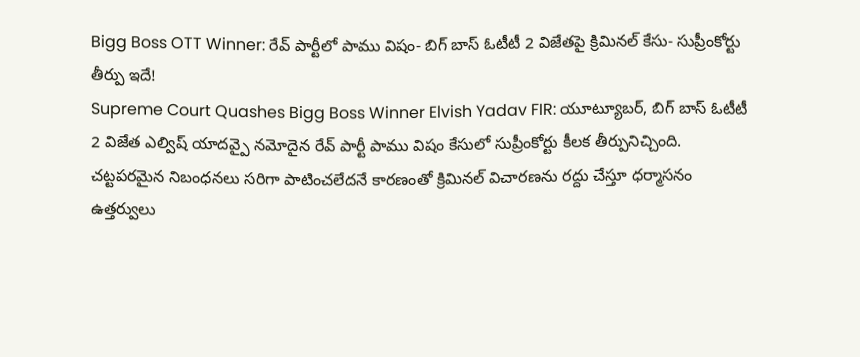Bigg Boss OTT Winner: రేవ్ పార్టీలో పాము విషం- బిగ్ బాస్ ఓటీటీ 2 విజేతపై క్రిమినల్ కేసు- సుప్రీంకోర్టు తీర్పు ఇదే!
Supreme Court Quashes Bigg Boss Winner Elvish Yadav FIR: యూట్యూబర్, బిగ్ బాస్ ఓటీటీ 2 విజేత ఎల్విష్ యాదవ్పై నమోదైన రేవ్ పార్టీ పాము విషం కేసులో సుప్రీంకోర్టు కీలక తీర్పునిచ్చింది. చట్టపరమైన నిబంధనలు సరిగా పాటించలేదనే కారణంతో క్రిమినల్ విచారణను రద్దు చేస్తూ ధర్మాసనం ఉత్తర్వులు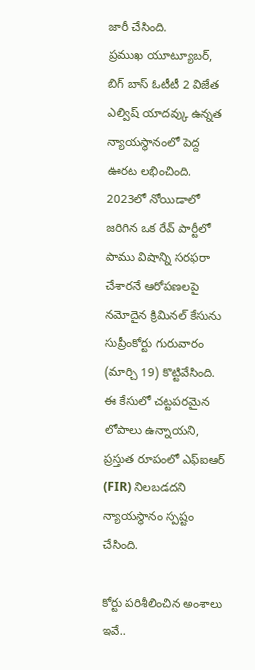జారీ చేసింది.
ప్రముఖ యూట్యూబర్, బిగ్ బాస్ ఓటీటీ 2 విజేత ఎల్విష్ యాదవ్కు ఉన్నత న్యాయస్థానంలో పెద్ద ఊరట లభించింది. 2023లో నోయిడాలో జరిగిన ఒక రేవ్ పార్టీలో పాము విషాన్ని సరఫరా చేశారనే ఆరోపణలపై నమోదైన క్రిమినల్ కేసును సుప్రీంకోర్టు గురువారం (మార్చి 19) కొట్టివేసింది. ఈ కేసులో చట్టపరమైన లోపాలు ఉన్నాయని, ప్రస్తుత రూపంలో ఎఫ్ఐఆర్ (FIR) నిలబడదని న్యాయస్థానం స్పష్టం చేసింది.

కోర్టు పరిశీలించిన అంశాలు ఇవే..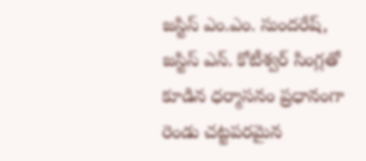జస్టిస్ ఎం.ఎం. సుందరేష్, జస్టిస్ ఎన్. కోటీశ్వర్ సింగ్లతో కూడిన ధర్మాసనం ప్రధానంగా రెండు చట్టపరమైన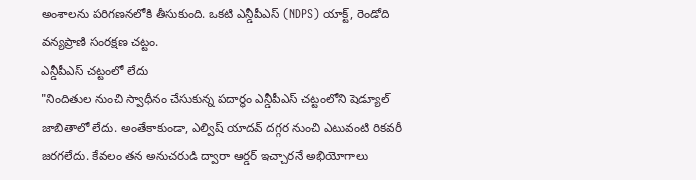అంశాలను పరిగణనలోకి తీసుకుంది. ఒకటి ఎన్డీపీఎస్ (NDPS) యాక్ట్, రెండోది వన్యప్రాణి సంరక్షణ చట్టం.
ఎన్డీపీఎస్ చట్టంలో లేదు
"నిందితుల నుంచి స్వాధీనం చేసుకున్న పదార్థం ఎన్డీపీఎస్ చట్టంలోని షెడ్యూల్ జాబితాలో లేదు. అంతేకాకుండా, ఎల్విష్ యాదవ్ దగ్గర నుంచి ఎటువంటి రికవరీ జరగలేదు. కేవలం తన అనుచరుడి ద్వారా ఆర్డర్ ఇచ్చారనే అభియోగాలు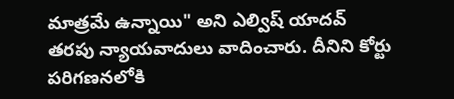మాత్రమే ఉన్నాయి" అని ఎల్విష్ యాదవ్ తరపు న్యాయవాదులు వాదించారు. దీనిని కోర్టు పరిగణనలోకి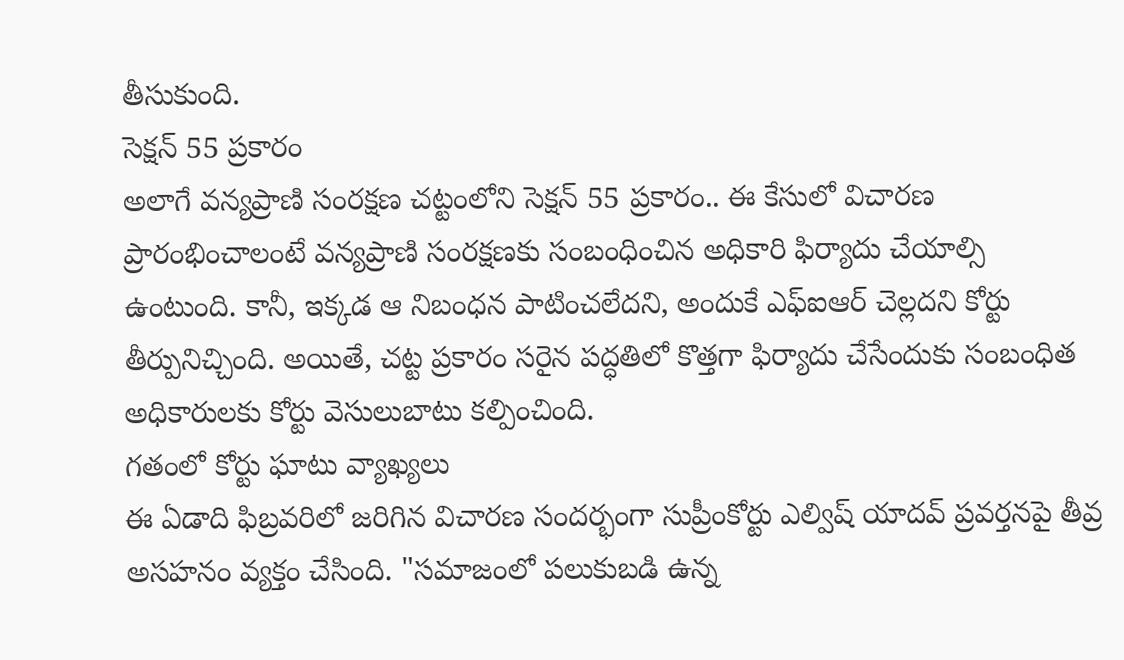తీసుకుంది.
సెక్షన్ 55 ప్రకారం
అలాగే వన్యప్రాణి సంరక్షణ చట్టంలోని సెక్షన్ 55 ప్రకారం.. ఈ కేసులో విచారణ ప్రారంభించాలంటే వన్యప్రాణి సంరక్షణకు సంబంధించిన అధికారి ఫిర్యాదు చేయాల్సి ఉంటుంది. కానీ, ఇక్కడ ఆ నిబంధన పాటించలేదని, అందుకే ఎఫ్ఐఆర్ చెల్లదని కోర్టు తీర్పునిచ్చింది. అయితే, చట్ట ప్రకారం సరైన పద్ధతిలో కొత్తగా ఫిర్యాదు చేసేందుకు సంబంధిత అధికారులకు కోర్టు వెసులుబాటు కల్పించింది.
గతంలో కోర్టు ఘాటు వ్యాఖ్యలు
ఈ ఏడాది ఫిబ్రవరిలో జరిగిన విచారణ సందర్భంగా సుప్రీంకోర్టు ఎల్విష్ యాదవ్ ప్రవర్తనపై తీవ్ర అసహనం వ్యక్తం చేసింది. "సమాజంలో పలుకుబడి ఉన్న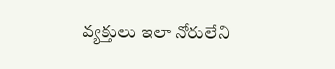వ్యక్తులు ఇలా నోరులేని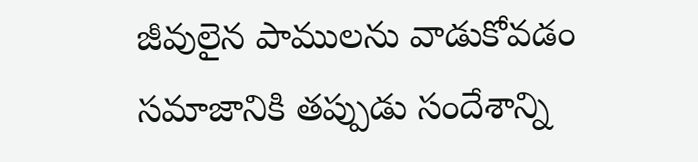జీవులైన పాములను వాడుకోవడం సమాజానికి తప్పుడు సందేశాన్ని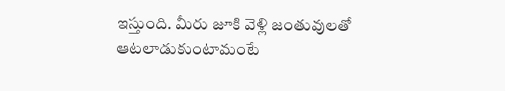ఇస్తుంది. మీరు జూకి వెళ్లి జంతువులతో ఆటలాడుకుంటామంటే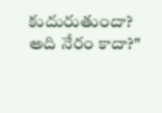కుదురుతుందా? అది నేరం కాదా?"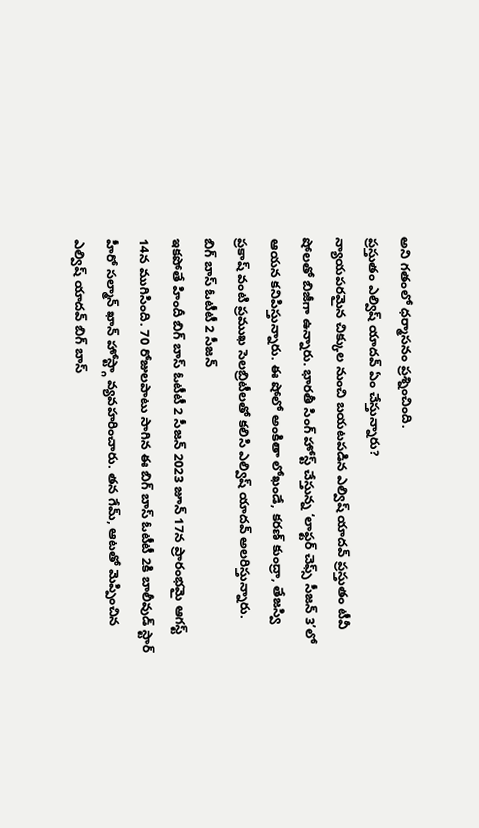అని గతంలో ధర్మాసనం ప్రశ్నించింది.
ప్రస్తుతం ఎల్విష్ యాదవ్ ఏం చేస్తున్నారు?
న్యాయపరమైన చిక్కుల నుంచి బయటపడిన ఎల్విష్ యాదవ్ ప్రస్తుతం టీవీ షోలతో బిజీగా ఉన్నారు. భారతీ సింగ్ హోస్ట్ చేస్తున్న ‘లాఫ్టర్ చెఫ్స్ సీజన్ 3’లో ఆయన కనిపిస్తున్నారు. ఈ షోలో అంకితా లోఖండే, కరణ్ కుంద్రా, తేజస్వి ప్రకాష్ వంటి ప్రముఖ సెలబ్రిటీలతో కలిసి ఎల్విష్ యాదవ్ అలరిస్తున్నారు.
బిగ్ బాస్ ఓటీటీ 2 సీజన్
ఇకపోతే హిందీ బిగ్ బాస్ ఓటీటీ 2 సీజన్ 2023 జూన్ 17న ప్రారంభమై ఆగస్ట్ 14న ముగిసింది. 70 రోజులపాటు సాగిన ఈ బిగ్ బాస్ ఓటీటీ 2కి బాలీవుడ్ స్టార్ హీరో సల్మాన్ ఖాన్ హోస్ట్గా వ్యవహరించారు. తన గేమ్, ఆటతో మెప్పించిన ఎల్విష్ యాదవ్ బిగ్ బాస్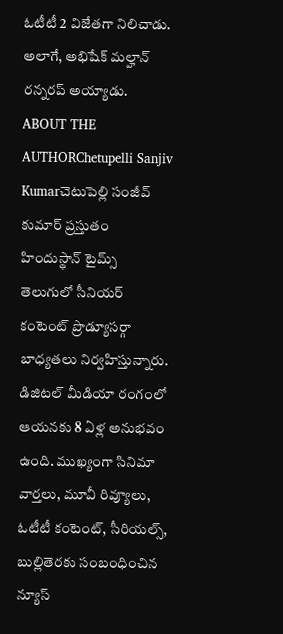ఓటీటీ 2 విజేతగా నిలిచాడు. అలాగే, అభిషేక్ మల్హాన్ రన్నరప్ అయ్యాడు.
ABOUT THE AUTHORChetupelli Sanjiv Kumarచెటుపెల్లి సంజీవ్ కుమార్ ప్రస్తుతం హిందుస్థాన్ టైమ్స్ తెలుగులో సీనియర్ కంటెంట్ ప్రొడ్యూసర్గా బాధ్యతలు నిర్వహిస్తున్నారు. డిజిటల్ మీడియా రంగంలో ఆయనకు 8 ఏళ్ల అనుభవం ఉంది. ముఖ్యంగా సినిమా వార్తలు, మూవీ రివ్యూలు, ఓటీటీ కంటెంట్, సీరియల్స్, బుల్లితెరకు సంబంధించిన న్యూస్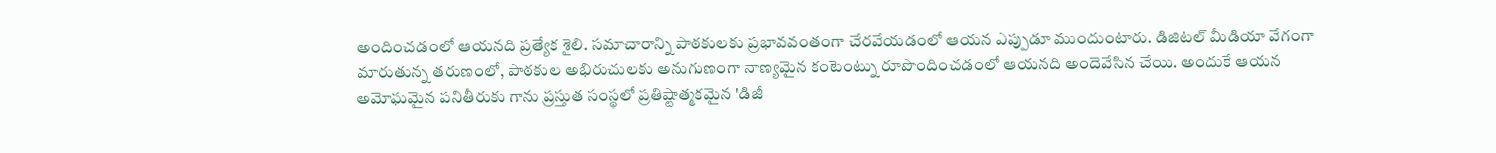అందించడంలో ఆయనది ప్రత్యేక శైలి. సమాచారాన్ని పాఠకులకు ప్రభావవంతంగా చేరవేయడంలో ఆయన ఎప్పుడూ ముందుంటారు. డిజిటల్ మీడియా వేగంగా మారుతున్న తరుణంలో, పాఠకుల అభిరుచులకు అనుగుణంగా నాణ్యమైన కంటెంట్ను రూపొందించడంలో ఆయనది అందెవేసిన చేయి. అందుకే ఆయన అమోఘమైన పనితీరుకు గాను ప్రస్తుత సంస్థలో ప్రతిష్టాత్మకమైన 'డిజీ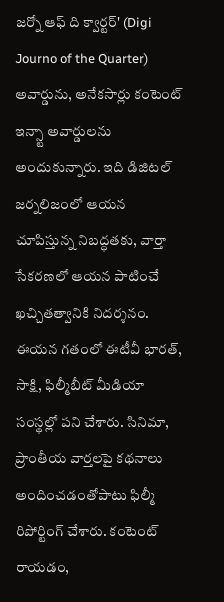జర్నో ఆఫ్ ది క్వార్టర్' (Digi Journo of the Quarter) అవార్డును, అనేకసార్లు కంటెంట్ ఇన్స్టా అవార్డులను అందుకున్నారు. ఇది డిజిటల్ జర్నలిజంలో ఆయన చూపిస్తున్న నిబద్ధతకు, వార్తా సేకరణలో ఆయన పాటించే ఖచ్చితత్వానికి నిదర్శనం. ఈయన గతంలో ఈటీవీ భారత్, సాక్షి, ఫిల్మీబీట్ మీడియా సంస్థల్లో పని చేశారు. సినిమా, ప్రాంతీయ వార్తలపై కథనాలు అందించడంతోపాటు ఫిల్మీ రిపోర్టింగ్ చేశారు. కంటెంట్ రాయడం,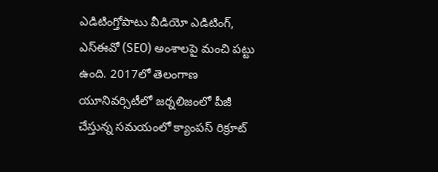ఎడిటింగ్తోపాటు వీడియో ఎడిటింగ్, ఎస్ఈవో (SEO) అంశాలపై మంచి పట్టు ఉంది. 2017లో తెలంగాణ యూనివర్సిటీలో జర్నలిజంలో పీజీ చేస్తున్న సమయంలో క్యాంపస్ రిక్రూట్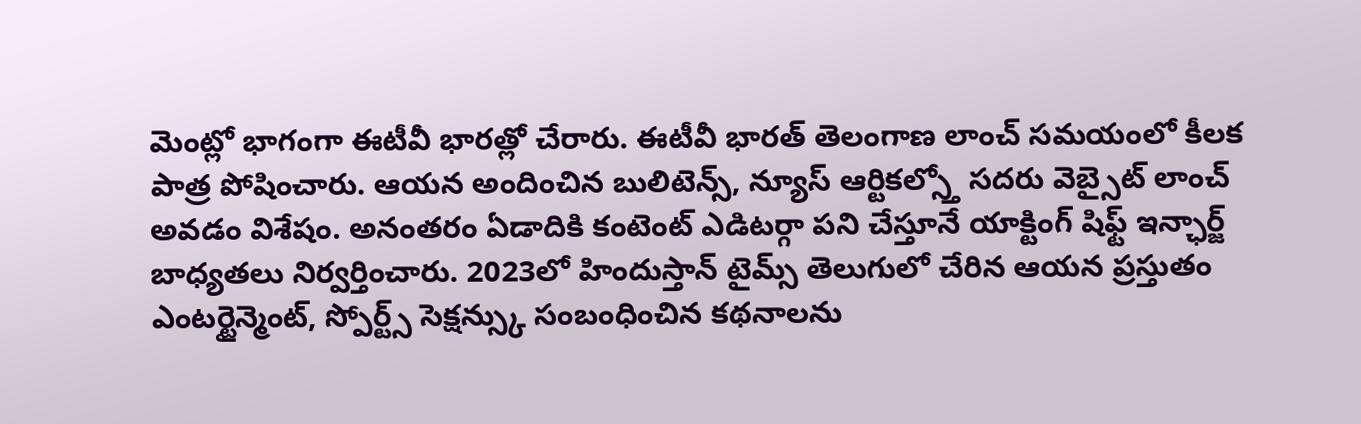మెంట్లో భాగంగా ఈటీవీ భారత్లో చేరారు. ఈటీవీ భారత్ తెలంగాణ లాంచ్ సమయంలో కీలక పాత్ర పోషించారు. ఆయన అందించిన బులిటెన్స్, న్యూస్ ఆర్టికల్స్తో సదరు వెబ్సైట్ లాంచ్ అవడం విశేషం. అనంతరం ఏడాదికి కంటెంట్ ఎడిటర్గా పని చేస్తూనే యాక్టింగ్ షిఫ్ట్ ఇన్ఛార్జ్ బాధ్యతలు నిర్వర్తించారు. 2023లో హిందుస్తాన్ టైమ్స్ తెలుగులో చేరిన ఆయన ప్రస్తుతం ఎంటర్టైన్మెంట్, స్పోర్ట్స్ సెక్షన్స్కు సంబంధించిన కథనాలను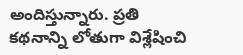అందిస్తున్నారు. ప్రతి కథనాన్ని లోతుగా విశ్లేషించి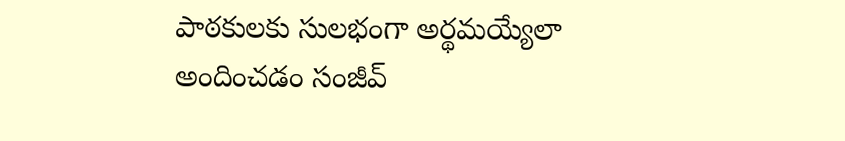పాఠకులకు సులభంగా అర్థమయ్యేలా అందించడం సంజీవ్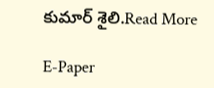కుమార్ శైలి.Read More

E-Paper